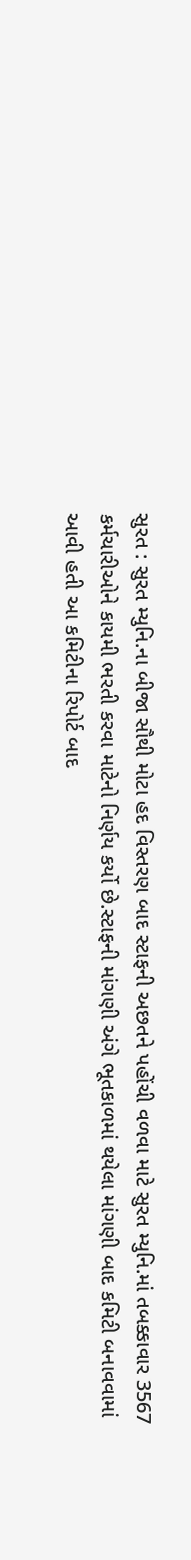સુરત : સુરત મ્યુનિ.ના બીજા સૌથી મોટા હદ વિસ્તરણ બાદ સ્ટાફની અછતને પહોંચી વળવા માટે સુરત મ્યુનિ.માં તબક્કાવાર 3567 કર્મચારીઓને કાયમી ભરતી કરવા માટેનો નિર્ણય કર્યો છે.સ્ટાફની માંગણી અંગે ભૂતકાળમાં થયેલા માંગણી બાદ કમિટી બનાવવામાં આવી હતી આ કમિટીના રિપોર્ટ બાદ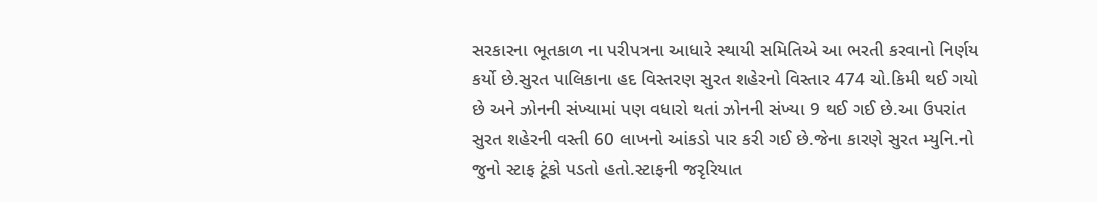સરકારના ભૂતકાળ ના પરીપત્રના આધારે સ્થાયી સમિતિએ આ ભરતી કરવાનો નિર્ણય કર્યો છે.સુરત પાલિકાના હદ વિસ્તરણ સુરત શહેરનો વિસ્તાર 474 ચો.કિમી થઈ ગયો છે અને ઝોનની સંખ્યામાં પણ વધારો થતાં ઝોનની સંખ્યા 9 થઈ ગઈ છે.આ ઉપરાંત સુરત શહેરની વસ્તી 60 લાખનો આંકડો પાર કરી ગઈ છે.જેના કારણે સુરત મ્યુનિ.નો જુનો સ્ટાફ ટૂંકો પડતો હતો.સ્ટાફની જરૃરિયાત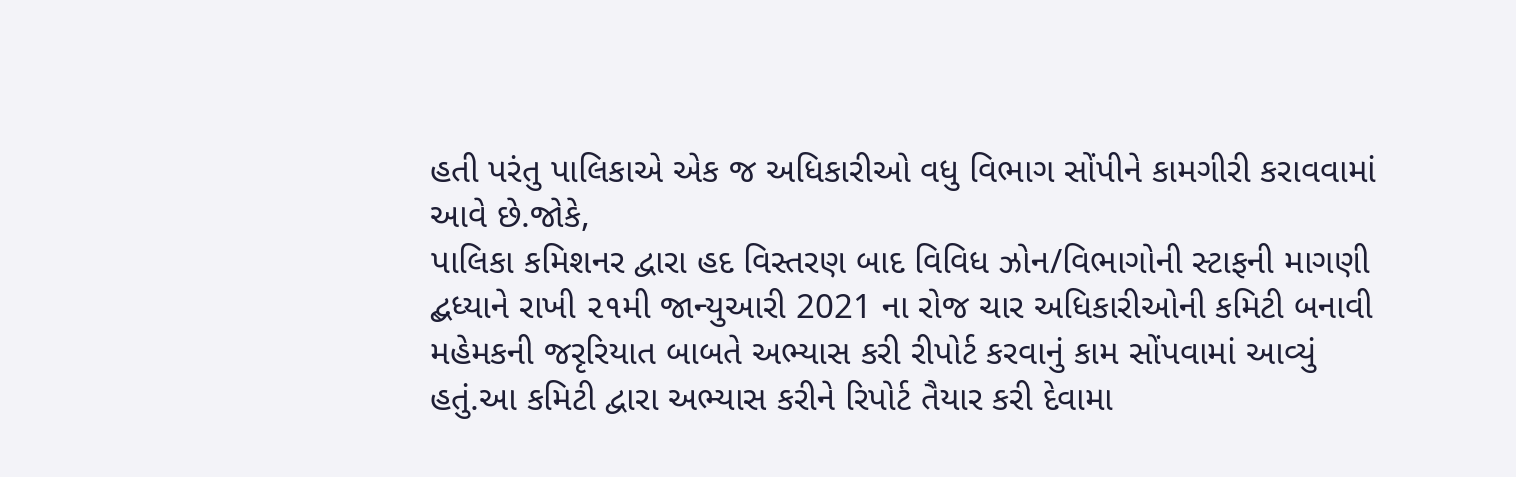હતી પરંતુ પાલિકાએ એક જ અધિકારીઓ વધુ વિભાગ સોંપીને કામગીરી કરાવવામાં આવે છે.જોકે,
પાલિકા કમિશનર દ્વારા હદ વિસ્તરણ બાદ વિવિધ ઝોન/વિભાગોની સ્ટાફની માગણી દ્બધ્યાને રાખી ૨૧મી જાન્યુઆરી 2021 ના રોજ ચાર અધિકારીઓની કમિટી બનાવી મહેમકની જરૃરિયાત બાબતે અભ્યાસ કરી રીપોર્ટ કરવાનું કામ સોંપવામાં આવ્યું હતું.આ કમિટી દ્વારા અભ્યાસ કરીને રિપોર્ટ તૈયાર કરી દેવામા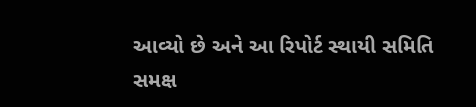આવ્યો છે અને આ રિપોર્ટ સ્થાયી સમિતિ સમક્ષ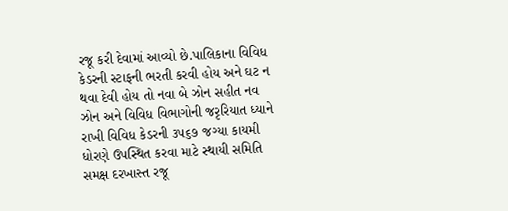રજૂ કરી દેવામાં આવ્યો છે.પાલિકાના વિવિધ કેડરની સ્ટાફની ભરતી કરવી હોય અને ઘટ ન થવા દેવી હોય તો નવા બે ઝોન સહીત નવ ઝોન અને વિવિધ વિભાગોની જરૃરિયાત ધ્યાને રાખી વિવિધ કેડરની ૩૫૬૭ જગ્યા કાયમી ધોરણે ઉપસ્થિત કરવા માટે સ્થાયી સમિતિ સમક્ષ દરખાસ્ત રજૂ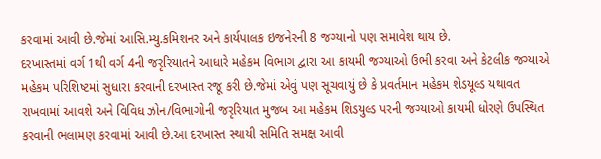કરવામાં આવી છે.જેમાં આસિ.મ્યુ.કમિશનર અને કાર્યપાલક ઇજનેરની 8 જગ્યાનો પણ સમાવેશ થાય છે.
દરખાસ્તમાં વર્ગ 1થી વર્ગ 4ની જરૃરિયાતને આધારે મહેકમ વિભાગ દ્વારા આ કાયમી જગ્યાઓ ઉભી કરવા અને કેટલીક જગ્યાએ મહેકમ પરિશિષ્ટમાં સુધારા કરવાની દરખાસ્ત રજૂ કરી છે.જેમાં એવું પણ સૂચવાયું છે કે પ્રવર્તમાન મહેકમ શેડયૂલ્ડ યથાવત રાખવામાં આવશે અને વિવિધ ઝોન/વિભાગોની જરૃરિયાત મુજબ આ મહેકમ શિડયુલ્ડ પરની જગ્યાઓ કાયમી ધોરણે ઉપસ્થિત કરવાની ભલામણ કરવામાં આવી છે.આ દરખાસ્ત સ્થાયી સમિતિ સમક્ષ આવી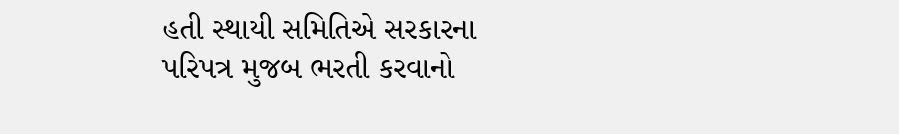હતી સ્થાયી સમિતિએ સરકારના પરિપત્ર મુજબ ભરતી કરવાનો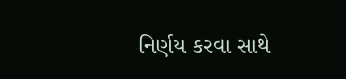નિર્ણય કરવા સાથે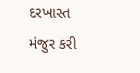દરખાસ્ત મંજુર કરી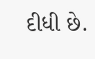દીધી છે.